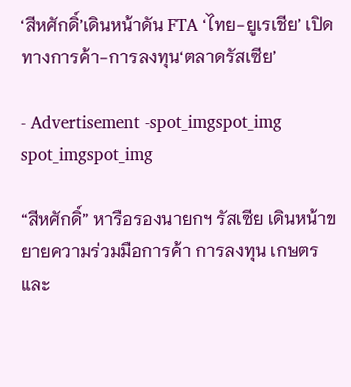‘สีหศักดิ์’เดินหน้าดัน FTA ‘ไทย-ยูเรเชีย’ เปิดทางการค้า-การลงทุน‘ตลาดรัสเซีย’

- Advertisement -spot_imgspot_img
spot_imgspot_img

“สีหศักดิ์” หารือรองนายกฯ รัสเซีย เดินหน้าขยายความร่วมมือการค้า การลงทุน เกษตร และ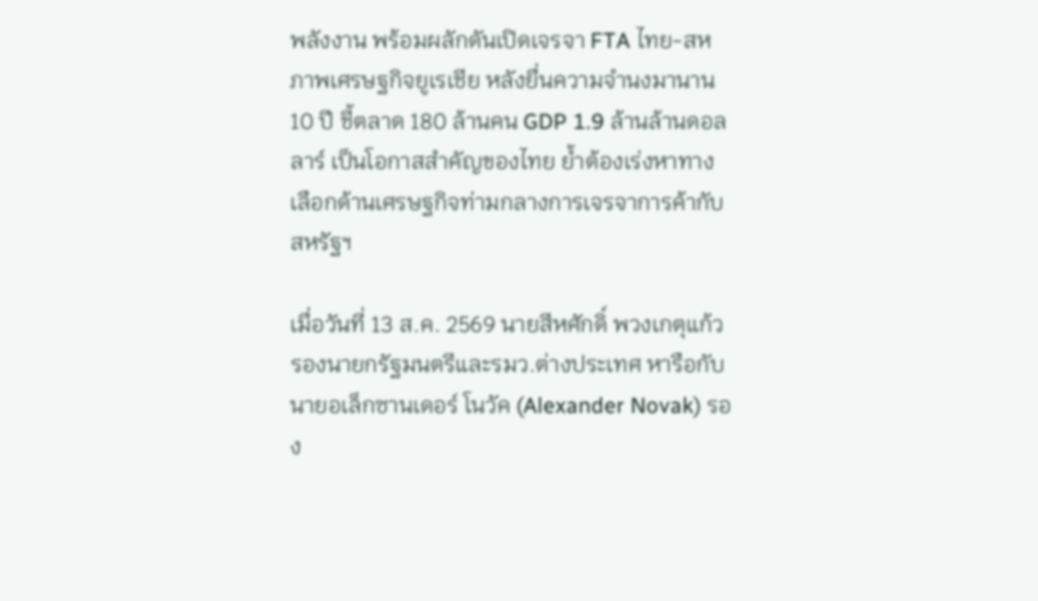พลังงาน พร้อมผลักดันเปิดเจรจา FTA ไทย-สหภาพเศรษฐกิจยูเรเชีย หลังยื่นความจำนงมานาน 10 ปี ชี้ตลาด 180 ล้านคน GDP 1.9 ล้านล้านดอลลาร์ เป็นโอกาสสำคัญของไทย ย้ำต้องเร่งหาทางเลือกด้านเศรษฐกิจท่ามกลางการเจรจาการค้ากับสหรัฐฯ

เมื่อวันที่ 13 ส.ค. 2569 นายสีหศักดิ์ พวงเกตุแก้ว รองนายกรัฐมนตรีและรมว.ต่างประเทศ หารือกับนายอเล็กซานเดอร์ โนวัค (Alexander Novak) รอง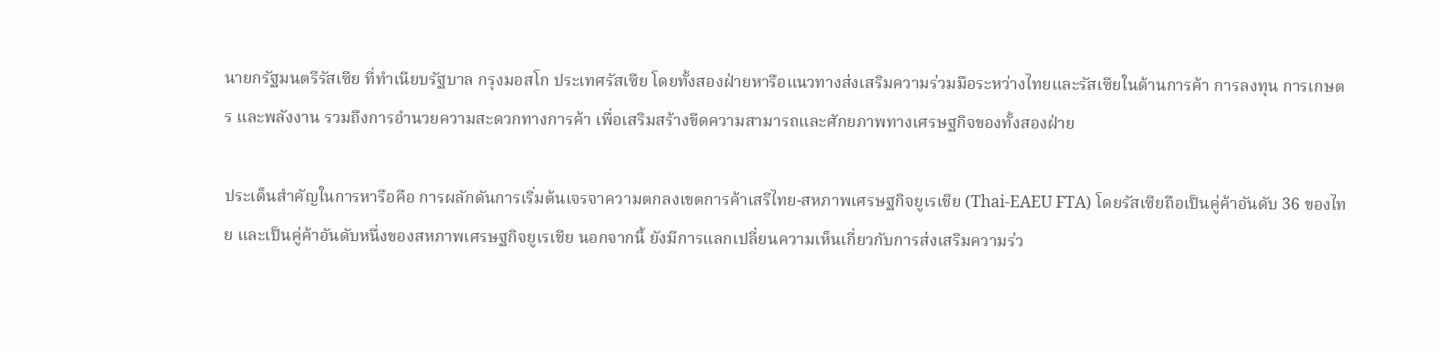นายกรัฐมนตรีรัสเซีย ที่ทำเนียบรัฐบาล กรุงมอสโก ประเทศรัสเซีย โดยทั้งสองฝ่ายหารือแนวทางส่งเสริมความร่วมมือระหว่างไทยและรัสเซียในด้านการค้า การลงทุน การเกษตร และพลังงาน รวมถึงการอำนวยความสะดวกทางการค้า เพื่อเสริมสร้างขีดความสามารถและศักยภาพทางเศรษฐกิจของทั้งสองฝ่าย

ประเด็นสำคัญในการหารือคือ การผลักดันการเริ่มต้นเจรจาความตกลงเขตการค้าเสรีไทย-สหภาพเศรษฐกิจยูเรเชีย (Thai-EAEU FTA) โดยรัสเซียถือเป็นคู่ค้าอันดับ 36 ของไทย และเป็นคู่ค้าอันดับหนึ่งของสหภาพเศรษฐกิจยูเรเชีย นอกจากนี้ ยังมีการแลกเปลี่ยนความเห็นเกี่ยวกับการส่งเสริมความร่ว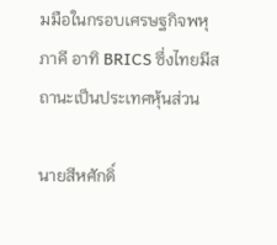มมือในกรอบเศรษฐกิจพหุภาคี อาทิ BRICS ซึ่งไทยมีสถานะเป็นประเทศหุ้นส่วน

นายสีหศักดิ์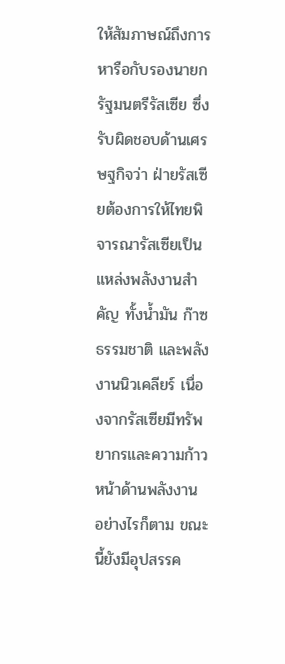ให้สัมภาษณ์ถึงการหารือกับรองนายกรัฐมนตรีรัสเซีย ซึ่งรับผิดชอบด้านเศรษฐกิจว่า ฝ่ายรัสเซียต้องการให้ไทยพิจารณารัสเซียเป็นแหล่งพลังงานสำคัญ ทั้งน้ำมัน ก๊าซธรรมชาติ และพลังงานนิวเคลียร์ เนื่องจากรัสเซียมีทรัพยากรและความก้าวหน้าด้านพลังงาน อย่างไรก็ตาม ขณะนี้ยังมีอุปสรรค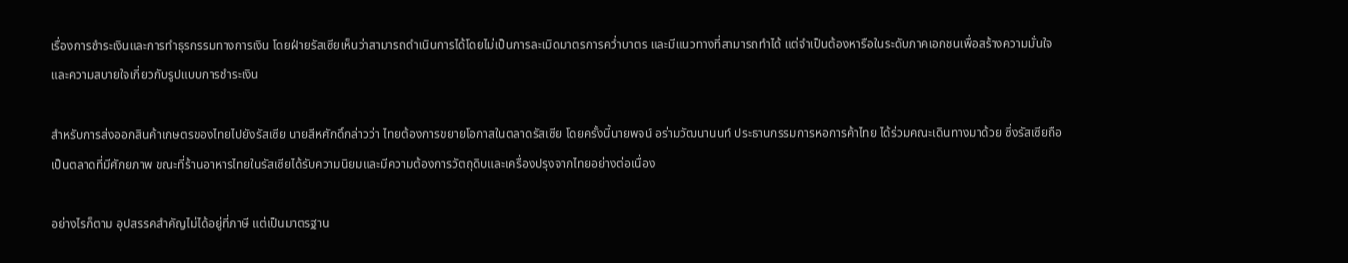เรื่องการชำระเงินและการทำธุรกรรมทางการเงิน โดยฝ่ายรัสเซียเห็นว่าสามารถดำเนินการได้โดยไม่เป็นการละเมิดมาตรการคว่ำบาตร และมีแนวทางที่สามารถทำได้ แต่จำเป็นต้องหารือในระดับภาคเอกชนเพื่อสร้างความมั่นใจและความสบายใจเกี่ยวกับรูปแบบการชำระเงิน

สำหรับการส่งออกสินค้าเกษตรของไทยไปยังรัสเซีย นายสีหศักดิ์กล่าวว่า ไทยต้องการขยายโอกาสในตลาดรัสเซีย โดยครั้งนี้นายพจน์ อร่ามวัฒนานนท์ ประธานกรรมการหอการค้าไทย ได้ร่วมคณะเดินทางมาด้วย ซึ่งรัสเซียถือเป็นตลาดที่มีศักยภาพ ขณะที่ร้านอาหารไทยในรัสเซียได้รับความนิยมและมีความต้องการวัตถุดิบและเครื่องปรุงจากไทยอย่างต่อเนื่อง

อย่างไรก็ตาม อุปสรรคสำคัญไม่ได้อยู่ที่ภาษี แต่เป็นมาตรฐาน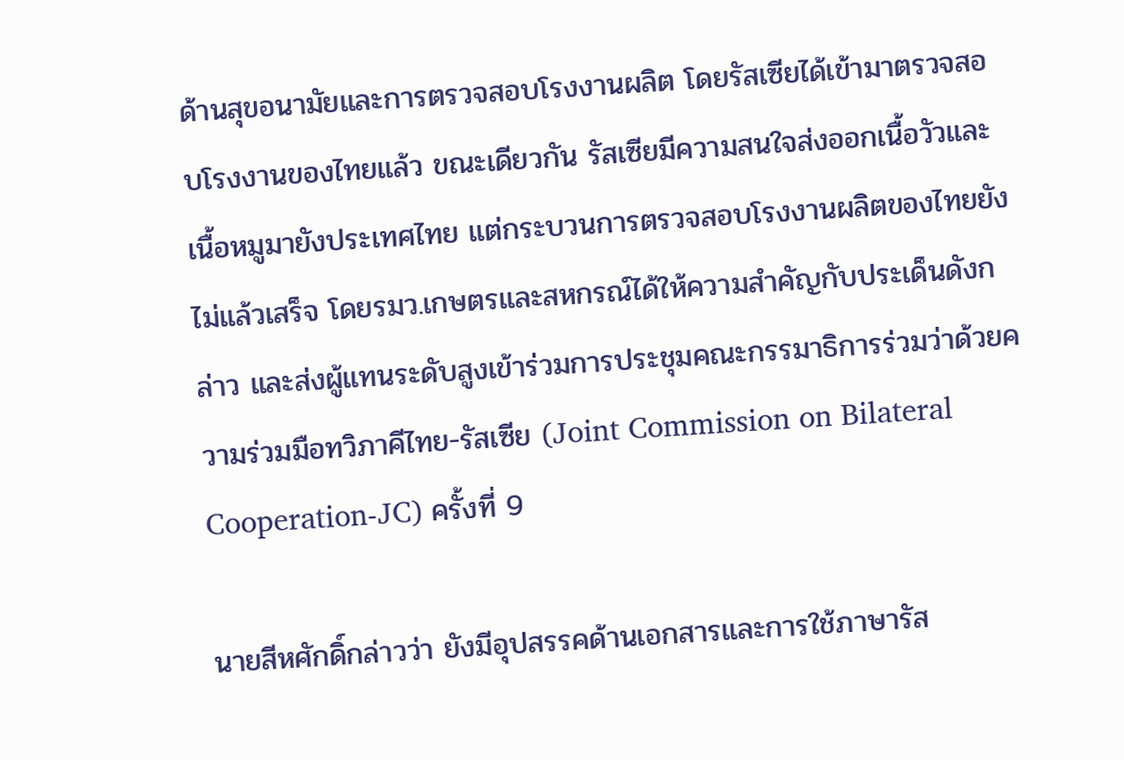ด้านสุขอนามัยและการตรวจสอบโรงงานผลิต โดยรัสเซียได้เข้ามาตรวจสอบโรงงานของไทยแล้ว ขณะเดียวกัน รัสเซียมีความสนใจส่งออกเนื้อวัวและเนื้อหมูมายังประเทศไทย แต่กระบวนการตรวจสอบโรงงานผลิตของไทยยังไม่แล้วเสร็จ โดยรมว.เกษตรและสหกรณ์ได้ให้ความสำคัญกับประเด็นดังกล่าว และส่งผู้แทนระดับสูงเข้าร่วมการประชุมคณะกรรมาธิการร่วมว่าด้วยความร่วมมือทวิภาคีไทย-รัสเซีย (Joint Commission on Bilateral Cooperation-JC) ครั้งที่ 9

นายสีหศักดิ์กล่าวว่า ยังมีอุปสรรคด้านเอกสารและการใช้ภาษารัส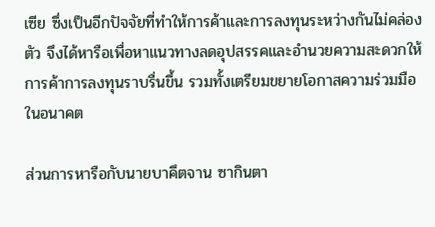เซีย ซึ่งเป็นอีกปัจจัยที่ทำให้การค้าและการลงทุนระหว่างกันไม่คล่องตัว จึงได้หารือเพื่อหาแนวทางลดอุปสรรคและอำนวยความสะดวกให้การค้าการลงทุนราบรื่นขึ้น รวมทั้งเตรียมขยายโอกาสความร่วมมือในอนาคต

ส่วนการหารือกับนายบาคึตจาน ซากินตา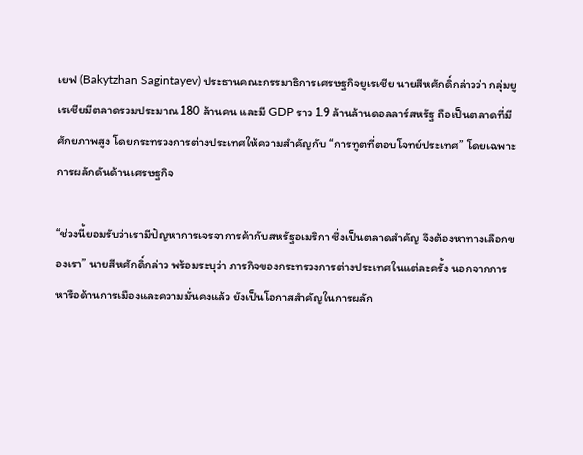เยฟ (Bakytzhan Sagintayev) ประธานคณะกรรมาธิการเศรษฐกิจยูเรเชีย นายสีหศักดิ์กล่าวว่า กลุ่มยูเรเชียมีตลาดรวมประมาณ 180 ล้านคน และมี GDP ราว 1.9 ล้านล้านดอลลาร์สหรัฐ ถือเป็นตลาดที่มีศักยภาพสูง โดยกระทรวงการต่างประเทศให้ความสำคัญกับ “การทูตที่ตอบโจทย์ประเทศ” โดยเฉพาะการผลักดันด้านเศรษฐกิจ

“ช่วงนี้ยอมรับว่าเรามีปัญหาการเจรจาการค้ากับสหรัฐอเมริกา ซึ่งเป็นตลาดสำคัญ จึงต้องหาทางเลือกของเรา” นายสีหศักดิ์กล่าว พร้อมระบุว่า ภารกิจของกระทรวงการต่างประเทศในแต่ละครั้ง นอกจากการหารือด้านการเมืองและความมั่นคงแล้ว ยังเป็นโอกาสสำคัญในการผลัก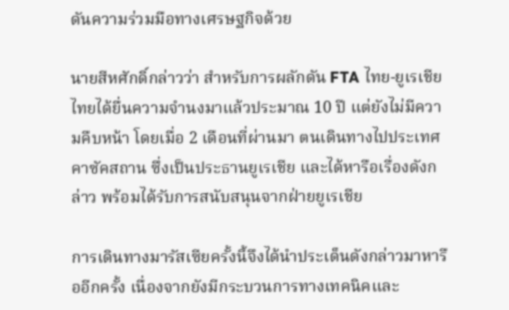ดันความร่วมมือทางเศรษฐกิจด้วย

นายสีหศักดิ์กล่าวว่า สำหรับการผลักดัน FTA ไทย-ยูเรเชีย ไทยได้ยื่นความจำนงมาแล้วประมาณ 10 ปี แต่ยังไม่มีความคืบหน้า โดยเมื่อ 2 เดือนที่ผ่านมา ตนเดินทางไปประเทศคาซัคสถาน ซึ่งเป็นประธานยูเรเชีย และได้หารือเรื่องดังกล่าว พร้อมได้รับการสนับสนุนจากฝ่ายยูเรเชีย

การเดินทางมารัสเซียครั้งนี้จึงได้นำประเด็นดังกล่าวมาหารืออีกครั้ง เนื่องจากยังมีกระบวนการทางเทคนิคและ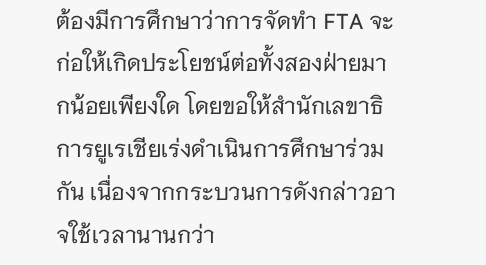ต้องมีการศึกษาว่าการจัดทำ FTA จะก่อให้เกิดประโยชน์ต่อทั้งสองฝ่ายมากน้อยเพียงใด โดยขอให้สำนักเลขาธิการยูเรเชียเร่งดำเนินการศึกษาร่วมกัน เนื่องจากกระบวนการดังกล่าวอาจใช้เวลานานกว่า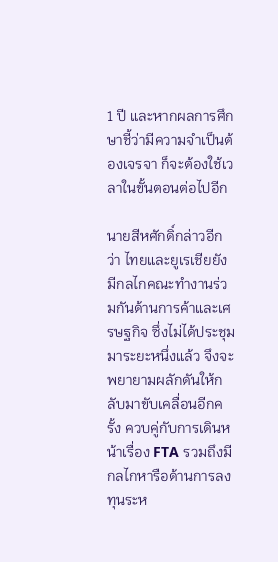1 ปี และหากผลการศึกษาชี้ว่ามีความจำเป็นต้องเจรจา ก็จะต้องใช้เวลาในขั้นตอนต่อไปอีก

นายสีหศักดิ์กล่าวอีกว่า ไทยและยูเรเชียยังมีกลไกคณะทำงานร่วมกันด้านการค้าและเศรษฐกิจ ซึ่งไม่ได้ประชุมมาระยะหนึ่งแล้ว จึงจะพยายามผลักดันให้กลับมาขับเคลื่อนอีกครั้ง ควบคู่กับการเดินหน้าเรื่อง FTA รวมถึงมีกลไกหารือด้านการลงทุนระห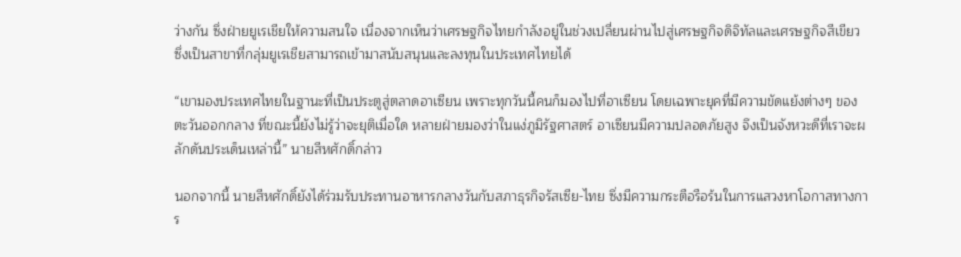ว่างกัน ซึ่งฝ่ายยูเรเชียให้ความสนใจ เนื่องจากเห็นว่าเศรษฐกิจไทยกำลังอยู่ในช่วงเปลี่ยนผ่านไปสู่เศรษฐกิจดิจิทัลและเศรษฐกิจสีเขียว ซึ่งเป็นสาขาที่กลุ่มยูเรเชียสามารถเข้ามาสนับสนุนและลงทุนในประเทศไทยได้

“เขามองประเทศไทยในฐานะที่เป็นประตูสู่ตลาดอาเซียน เพราะทุกวันนี้คนก็มองไปที่อาเซียน โดยเฉพาะยุคที่มีความขัดแย้งต่างๆ ของตะวันออกกลาง ที่ขณะนี้ยังไม่รู้ว่าจะยุติเมื่อใด หลายฝ่ายมองว่าในแง่ภูมิรัฐศาสตร์ อาเซียนมีความปลอดภัยสูง จึงเป็นจังหวะดีที่เราจะผลักดันประเด็นเหล่านี้” นายสีหศักดิ์กล่าว

นอกจากนี้ นายสีหศักดิ์ยังได้ร่วมรับประทานอาหารกลางวันกับสภาธุรกิจรัสเซีย-ไทย ซึ่งมีความกระตือรือร้นในการแสวงหาโอกาสทางการ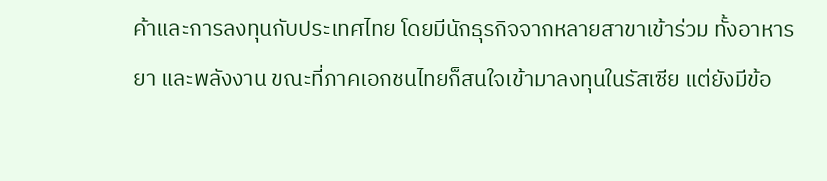ค้าและการลงทุนกับประเทศไทย โดยมีนักธุรกิจจากหลายสาขาเข้าร่วม ทั้งอาหาร ยา และพลังงาน ขณะที่ภาคเอกชนไทยก็สนใจเข้ามาลงทุนในรัสเซีย แต่ยังมีข้อ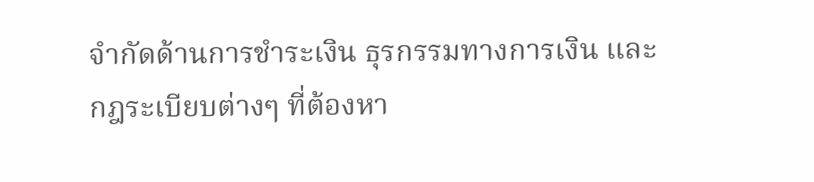จำกัดด้านการชำระเงิน ธุรกรรมทางการเงิน และกฎระเบียบต่างๆ ที่ต้องหา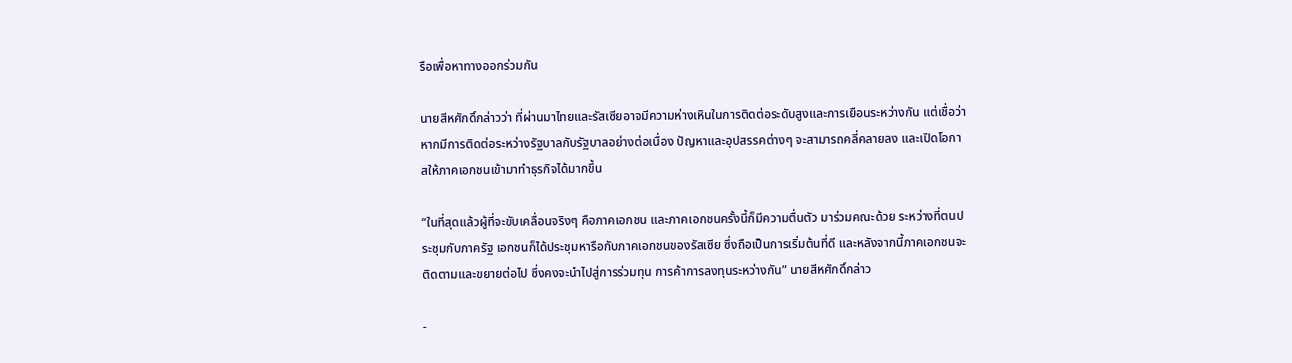รือเพื่อหาทางออกร่วมกัน

นายสีหศักดิ์กล่าวว่า ที่ผ่านมาไทยและรัสเซียอาจมีความห่างเหินในการติดต่อระดับสูงและการเยือนระหว่างกัน แต่เชื่อว่าหากมีการติดต่อระหว่างรัฐบาลกับรัฐบาลอย่างต่อเนื่อง ปัญหาและอุปสรรคต่างๆ จะสามารถคลี่คลายลง และเปิดโอกาสให้ภาคเอกชนเข้ามาทำธุรกิจได้มากขึ้น

“ในที่สุดแล้วผู้ที่จะขับเคลื่อนจริงๆ คือภาคเอกชน และภาคเอกชนครั้งนี้ก็มีความตื่นตัว มาร่วมคณะด้วย ระหว่างที่ตนประชุมกับภาครัฐ เอกชนก็ได้ประชุมหารือกับภาคเอกชนของรัสเซีย ซึ่งถือเป็นการเริ่มต้นที่ดี และหลังจากนี้ภาคเอกชนจะติดตามและขยายต่อไป ซึ่งคงจะนำไปสู่การร่วมทุน การค้าการลงทุนระหว่างกัน” นายสีหศักดิ์กล่าว

-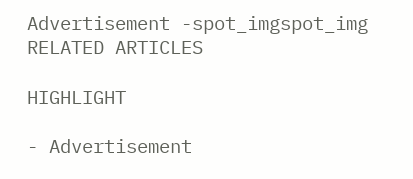Advertisement -spot_imgspot_img
RELATED ARTICLES

HIGHLIGHT

- Advertisement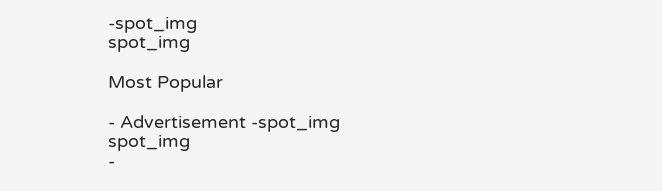-spot_img
spot_img

Most Popular

- Advertisement -spot_img
spot_img
-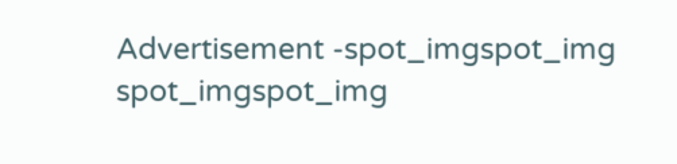Advertisement -spot_imgspot_img
spot_imgspot_img